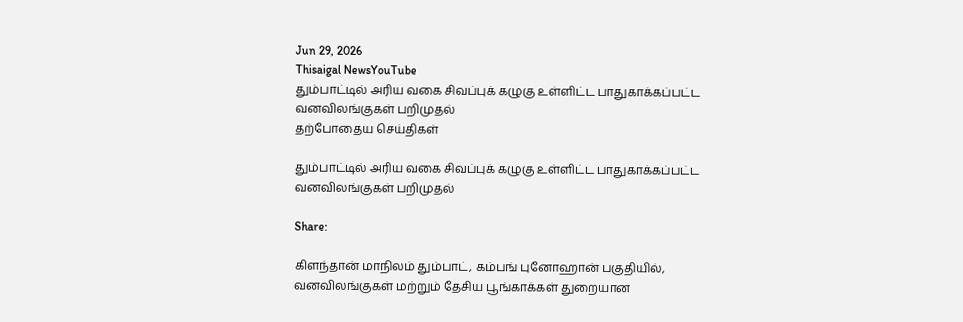Jun 29, 2026
Thisaigal NewsYouTube
தும்பாட்டில் அரிய வகை சிவப்புக் கழுகு உள்ளிட்ட பாதுகாக்கப்பட்ட வனவிலங்குகள் பறிமுதல்
தற்போதைய செய்திகள்

தும்பாட்டில் அரிய வகை சிவப்புக் கழுகு உள்ளிட்ட பாதுகாக்கப்பட்ட வனவிலங்குகள் பறிமுதல்

Share:

கிளந்தான் மாநிலம் தும்பாட், கம்பங் புனோஹான் பகுதியில், வனவிலங்குகள் மற்றும் தேசிய பூங்காக்கள் துறையான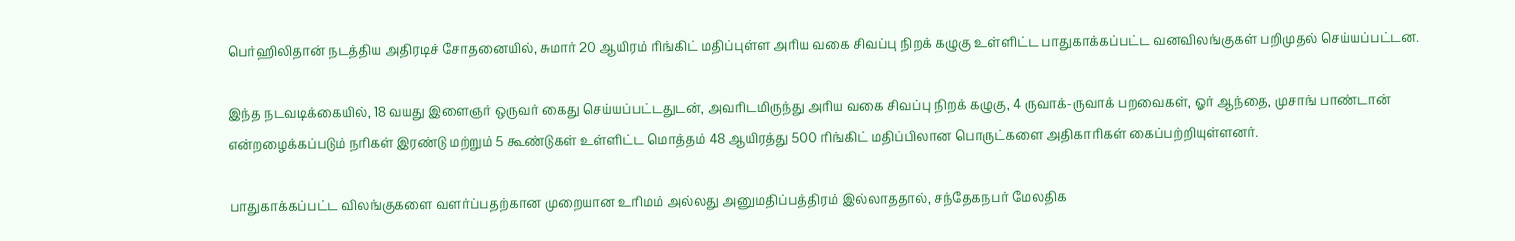பெர்ஹிலிதான் நடத்திய அதிரடிச் சோதனையில், சுமார் 20 ஆயிரம் ரிங்கிட் மதிப்புள்ள அரிய வகை சிவப்பு நிறக் கழுகு உள்ளிட்ட பாதுகாக்கப்பட்ட வனவிலங்குகள் பறிமுதல் செய்யப்பட்டன.

இந்த நடவடிக்கையில், 18 வயது இளைஞர் ஒருவர் கைது செய்யப்பட்டதுடன், அவரிடமிருந்து அரிய வகை சிவப்பு நிறக் கழுகு, 4 ருவாக்-ருவாக் பறவைகள், ஓர் ஆந்தை, முசாங் பாண்டான் என்றழைக்கப்படும் நரிகள் இரண்டு மற்றும் 5 கூண்டுகள் உள்ளிட்ட மொத்தம் 48 ஆயிரத்து 500 ரிங்கிட் மதிப்பிலான பொருட்களை அதிகாரிகள் கைப்பற்றியுள்ளனர்.

பாதுகாக்கப்பட்ட விலங்குகளை வளர்ப்பதற்கான முறையான உரிமம் அல்லது அனுமதிப்பத்திரம் இல்லாததால், சந்தேகநபர் மேலதிக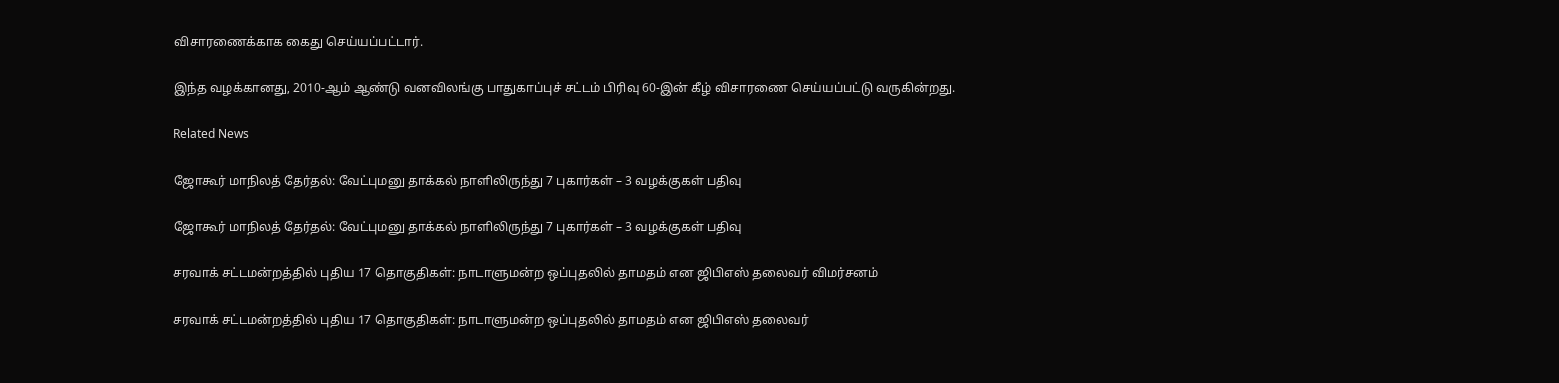விசாரணைக்காக கைது செய்யப்பட்டார்.

இந்த வழக்கானது, 2010-ஆம் ஆண்டு வனவிலங்கு பாதுகாப்புச் சட்டம் பிரிவு 60-இன் கீழ் விசாரணை செய்யப்பட்டு வருகின்றது.

Related News

ஜோகூர் மாநிலத் தேர்தல்: வேட்புமனு தாக்கல் நாளிலிருந்து 7 புகார்கள் – 3 வழக்குகள் பதிவு

ஜோகூர் மாநிலத் தேர்தல்: வேட்புமனு தாக்கல் நாளிலிருந்து 7 புகார்கள் – 3 வழக்குகள் பதிவு

சரவாக் சட்டமன்றத்தில் புதிய 17 தொகுதிகள்: நாடாளுமன்ற ஒப்புதலில் தாமதம் என ஜிபிஎஸ் தலைவர் விமர்சனம்

சரவாக் சட்டமன்றத்தில் புதிய 17 தொகுதிகள்: நாடாளுமன்ற ஒப்புதலில் தாமதம் என ஜிபிஎஸ் தலைவர்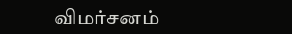விமர்சனம்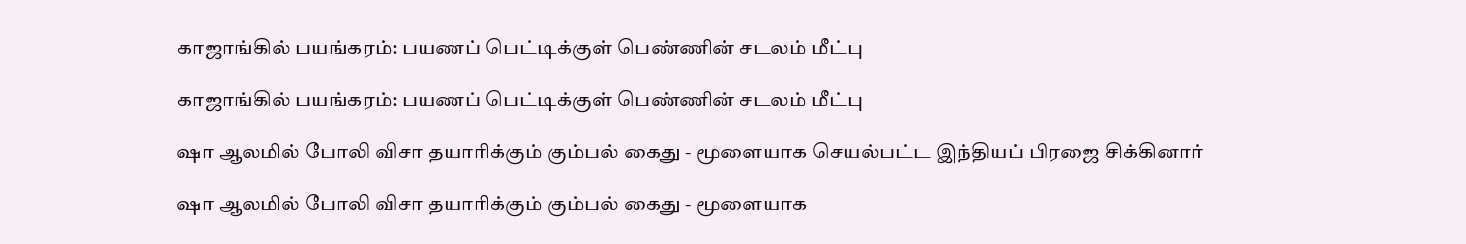காஜாங்கில் பயங்கரம்: பயணப் பெட்டிக்குள் பெண்ணின் சடலம் மீட்பு

காஜாங்கில் பயங்கரம்: பயணப் பெட்டிக்குள் பெண்ணின் சடலம் மீட்பு

ஷா ஆலமில் போலி விசா தயாரிக்கும் கும்பல் கைது - மூளையாக செயல்பட்ட இந்தியப் பிரஜை சிக்கினார்

ஷா ஆலமில் போலி விசா தயாரிக்கும் கும்பல் கைது - மூளையாக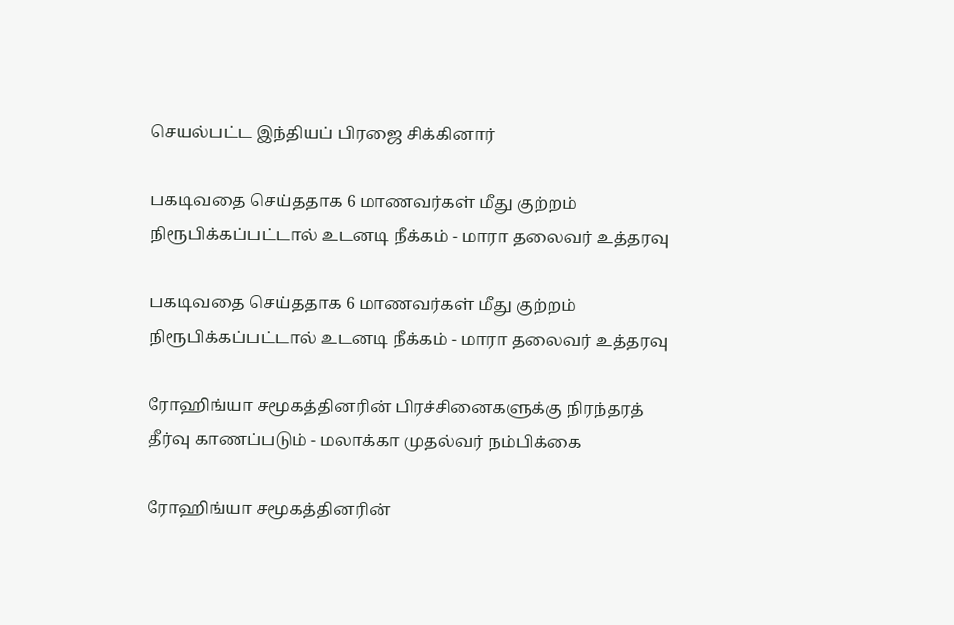செயல்பட்ட இந்தியப் பிரஜை சிக்கினார்

பகடிவதை செய்ததாக 6 மாணவர்கள் மீது குற்றம் நிரூபிக்கப்பட்டால் உடனடி நீக்கம் - மாரா தலைவர் உத்தரவு

பகடிவதை செய்ததாக 6 மாணவர்கள் மீது குற்றம் நிரூபிக்கப்பட்டால் உடனடி நீக்கம் - மாரா தலைவர் உத்தரவு

ரோஹிங்யா சமூகத்தினரின் பிரச்சினைகளுக்கு நிரந்தரத் தீர்வு காணப்படும் - மலாக்கா முதல்வர் நம்பிக்கை

ரோஹிங்யா சமூகத்தினரின்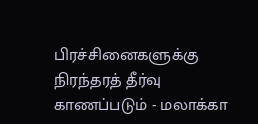பிரச்சினைகளுக்கு நிரந்தரத் தீர்வு காணப்படும் - மலாக்கா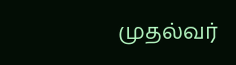முதல்வர்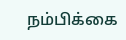நம்பிக்கை